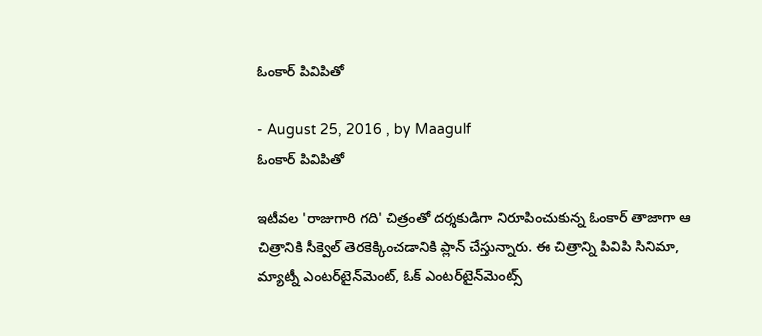ఓంకార్‌ పివిపితో

- August 25, 2016 , by Maagulf
ఓంకార్‌ పివిపితో

ఇటీవల 'రాజుగారి గది' చిత్రంతో దర్శకుడిగా నిరూపించుకున్న ఓంకార్‌ తాజాగా ఆ చిత్రానికి సీక్వెల్‌ తెరకెక్కించడానికి ప్లాన్‌ చేస్తున్నారు. ఈ చిత్రాన్ని పివిపి సినిమా, మ్యాట్నీ ఎంటర్‌టైన్‌మెంట్‌, ఓక్‌ ఎంటర్‌టైన్‌మెంట్స్‌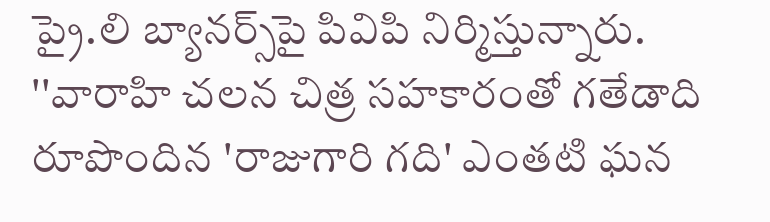ప్రై.లి బ్యానర్స్‌పై పివిపి నిర్మిస్తున్నారు. ''వారాహి చలన చిత్ర సహకారంతో గతేడాది రూపొందిన 'రాజుగారి గది' ఎంతటి ఘన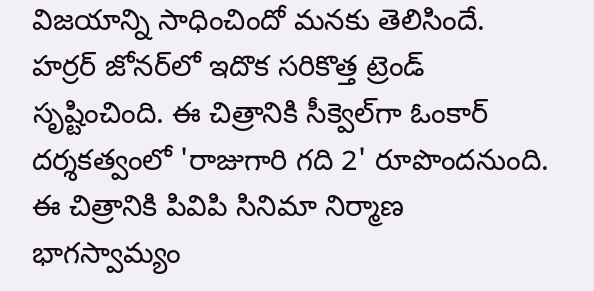విజయాన్ని సాధించిందో మనకు తెలిసిందే. హర్రర్‌ జోనర్‌లో ఇదొక సరికొత్త ట్రెండ్‌ సృష్టించింది. ఈ చిత్రానికి సీక్వెల్‌గా ఓంకార్‌ దర్శకత్వంలో 'రాజుగారి గది 2' రూపొందనుంది. ఈ చిత్రానికి పివిపి సినిమా నిర్మాణ భాగస్వామ్యం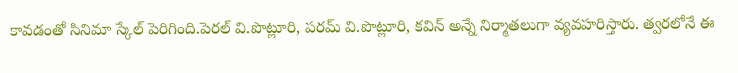కావడంతో సినిమా స్కేల్‌ పెరిగింది.పెరల్‌ వి.పొట్లూరి, పరమ్‌ వి.పొట్లూరి, కవిన్‌ అన్నే నిర్మాతలుగా వ్యవహరిస్తారు. త్వరలోనే ఈ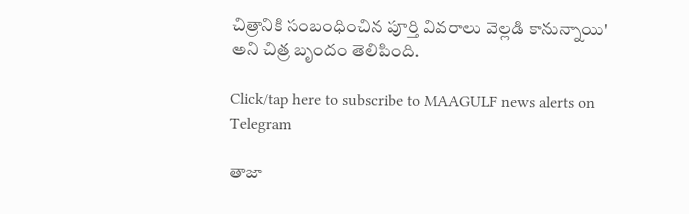చిత్రానికి సంబంధించిన పూర్తి వివరాలు వెల్లడి కానున్నాయి' అని చిత్ర బృందం తెలిపింది.

Click/tap here to subscribe to MAAGULF news alerts on Telegram

తాజా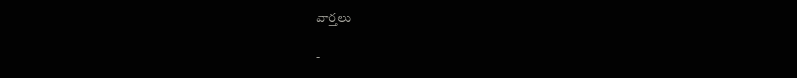వార్తలు

-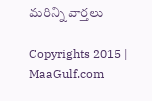మరిన్ని వార్తలు

Copyrights 2015 | MaaGulf.com